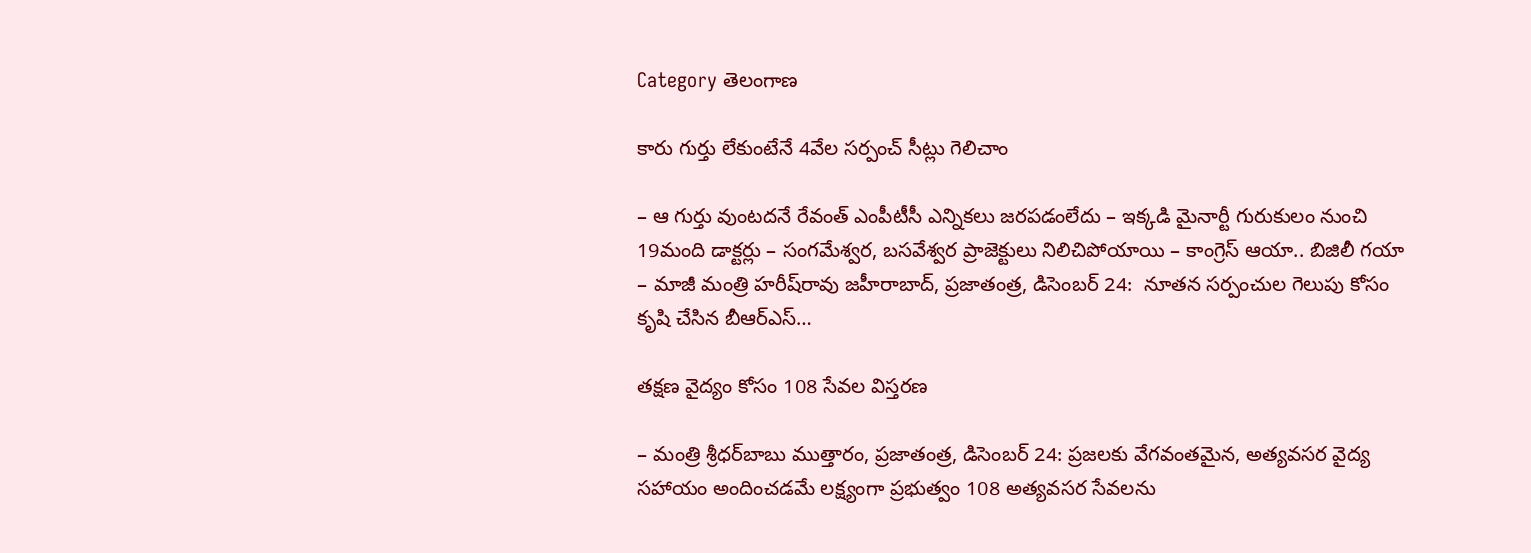Category తెలంగాణ

కారు గుర్తు లేకుంటేనే 4వేల స‌ర్పంచ్‌ సీట్లు గెలిచాం

– ఆ గుర్తు వుంట‌ద‌నే రేవంత్ ఎంపీటీసీ ఎన్నిక‌లు జ‌ర‌ప‌డంలేదు – ఇక్క‌డి మైనార్టీ గురుకులం నుంచి 19మంది డాక్ట‌ర్లు – సంగ‌మేశ్వ‌ర‌, బ‌స‌వేశ్వ‌ర ప్రాజెక్టులు నిలిచిపోయాయి – కాంగ్రెస్ ఆయా.. బిజిలీ గ‌యా – మాజీ మంత్రి హ‌రీష్‌రావు జ‌హీరాబాద్‌, ప్ర‌జాతంత్ర‌, డిసెంబ‌ర్ 24:  నూతన సర్పంచుల గెలుపు కోసం కృషి చేసిన బీఆర్ఎస్…

త‌క్ష‌ణ వైద్యం కోసం 108 సేవ‌ల విస్త‌ర‌ణ‌

– మంత్రి శ్రీ‌ధ‌ర్‌బాబు ముత్తారం, ప్రజాతంత్ర, డిసెంబర్ 24: ప్రజలకు వేగవంతమైన, అత్యవసర వైద్య సహాయం అందించడమే లక్ష్యంగా ప్రభుత్వం 108 అత్యవసర సేవలను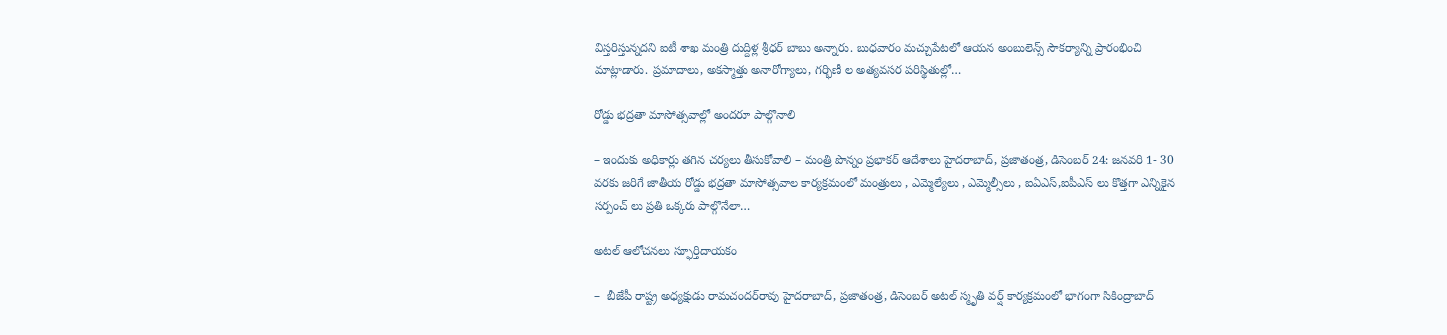విస్తరిస్తున్న‌ద‌ని ఐటీ శాఖ మంత్రి దుద్దిళ్ల శ్రీధర్ బాబు అన్నారు. బుధవారం మచ్చుపేటలో ఆయన అంబులెన్స్ సౌక‌ర్యాన్ని ప్రారంభించి మాట్లాడారు. ప్రమాదాలు, అకస్మాత్తు అనారోగ్యాలు, గర్భిణీ ల అత్యవసర పరిస్థితుల్లో…

రోడ్డు భ‌ద్ర‌తా మాసోత్స‌వాల్లో అంద‌రూ పాల్గొనాలి

– ఇందుకు అధికార్లు త‌గిన చ‌ర్య‌లు తీసుకోవాలి – మంత్రి పొన్నం ప్రభాకర్ ఆదేశాలు హైద‌రాబాద్‌, ప్ర‌జాతంత్ర‌, డిసెంబ‌ర్ 24: జనవరి 1- 30  వరకు జరిగే జాతీయ రోడ్డు భద్రతా మాసోత్సవాల కార్యక్రమంలో మంత్రులు , ఎమ్మెల్యేలు , ఎమ్మెల్సీలు , ఐఏఎస్,ఐపీఎస్ లు కొత్తగా ఎన్నికైన సర్పంచ్ లు ప్రతి ఒక్కరు పాల్గొనేలా…

అట‌ల్ ఆలోచ‌న‌లు స్ఫూర్తిదాయ‌కం

–  బీజేపీ రాష్ట్ర అధ్య‌క్షుడు రామ‌చంద‌ర్‌రావు హైద‌రాబాద్‌, ప్ర‌జాతంత్ర‌, డిసెంబ‌ర్ అటల్ స్మృతి వర్ష్ కార్యక్రమంలో భాగంగా సికింద్రాబాద్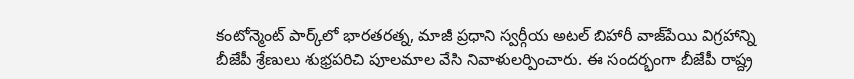కంటోన్మెంట్ పార్క్‌లో భారతరత్న, మాజీ ప్రధాని స్వర్గీయ అటల్ బిహారీ వాజ్‌పేయి విగ్రహాన్ని బీజేపీ శ్రేణులు శుభ్రప‌రిచి పూలమాల వేసి నివాళులర్పించారు. ఈ సంద‌ర్భంగా బీజేపీ రాష్ద్ర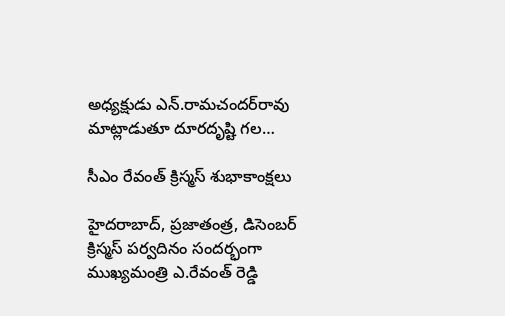అధ్య‌క్షుడు ఎన్‌.రామ‌చంద‌ర్‌రావు మాట్లాడుతూ దూరదృష్టి గల…

సీఎం రేవంత్ క్రిస్మ‌స్ శుభాకాంక్ష‌లు

హైద‌రాబాద్‌, ప్ర‌జాతంత్ర‌, డిసెంబ‌ర్ క్రిస్మస్ పర్వదినం సందర్భంగా ముఖ్యమంత్రి ఎ.రేవంత్ రెడ్డి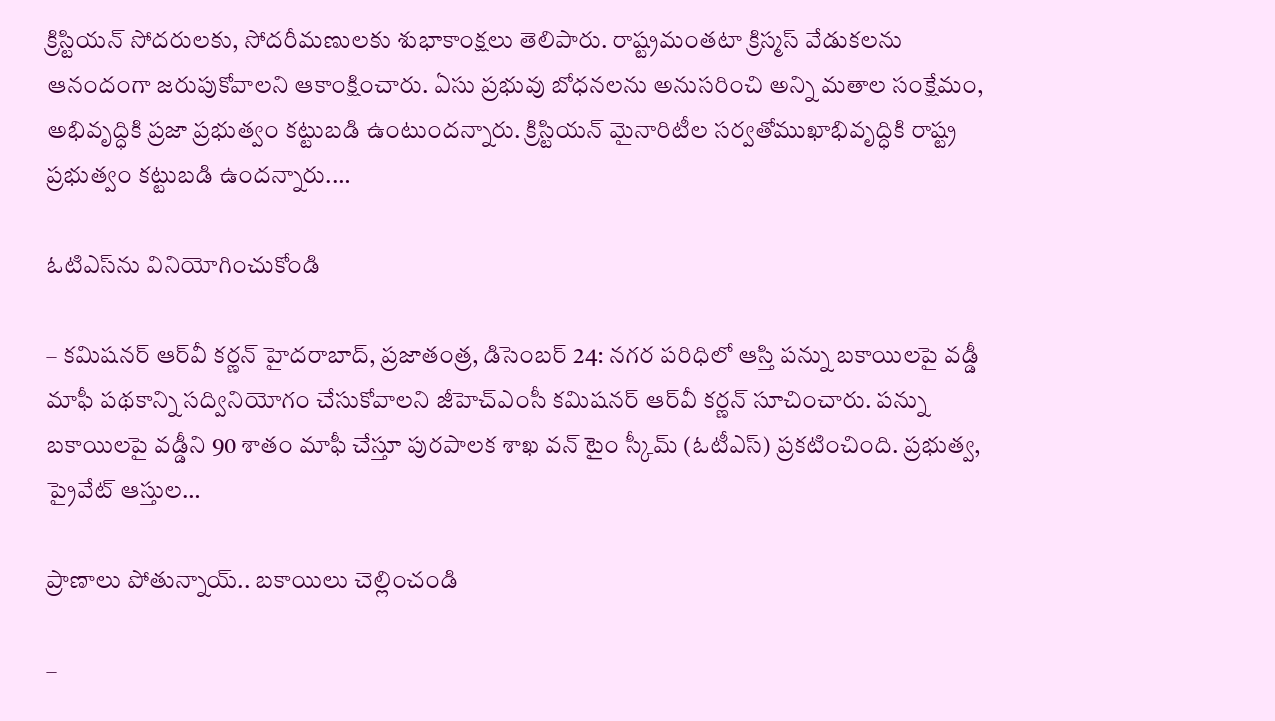క్రిస్టియన్ సోదరులకు, సోదరీమణులకు శుభాకాంక్షలు తెలిపారు. రాష్ట్రమంతటా క్రిస్మస్ వేడుకలను ఆనందంగా జరుపుకోవాలని ఆకాంక్షించారు. ఏసు ప్రభువు బోధనలను అనుసరించి అన్ని మతాల సంక్షేమం, అభివృద్ధికి ప్రజా ప్రభుత్వం కట్టుబడి ఉంటుందన్నారు. క్రిస్టియన్ మైనారిటీల సర్వతోముఖాభివృద్ధికి రాష్ట్ర ప్రభుత్వం కట్టుబడి ఉందన్నారు.…

ఓటిఎస్‌ను వినియోగించుకోండి

– కమిషనర్‌ ఆర్‌వీ కర్ణన్‌ ‌హైదరాబాద్‌, ప్రజాతంత్ర, డిసెంబర్‌ 24: న‌గ‌ర ప‌రిధిలో ఆస్తి పన్ను బకాయిలపై వడ్డీ మాఫీ పథకాన్ని సద్వినియోగం చేసుకోవాలని జీహెచ్ఎంసీ కమిషనర్‌ ఆర్‌వీ కర్ణన్‌ ‌సూచించారు. పన్ను బకాయిలపై వడ్డీని 90 శాతం మాఫీ చేస్తూ పురపాలక శాఖ వన్‌ ‌టైం స్కీమ్‌ (ఓటీఎస్‌) ప్రకటించింది. ప్రభుత్వ, ప్రైవేట్‌ ఆస్తుల…

ప్రాణాలు పోతున్నాయ్‌.. బకాయిలు చెల్లించండి

–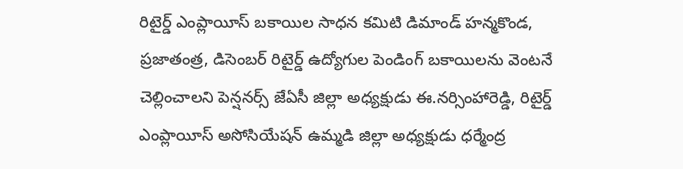రిటైర్డ్ ఎంప్లాయీస్ బకాయిల సాధన కమిటి డిమాండ్ హ‌న్మ‌కొండ‌, ప్ర‌జాతంత్ర‌, డిసెంబ‌ర్ రిటైర్డ్ ఉద్యోగుల పెండింగ్ బకాయిలను వెంటనే చెల్లించాలని పెన్ష‌న‌ర్స్ జేఏసీ జిల్లా అధ్యక్షుడు ఈ.నర్సింహారెడ్డి, రిటైర్డ్ ఎంప్లాయీస్ అసోసియేషన్ ఉమ్మడి జిల్లా అధ్యక్షుడు ధర్మేంద్ర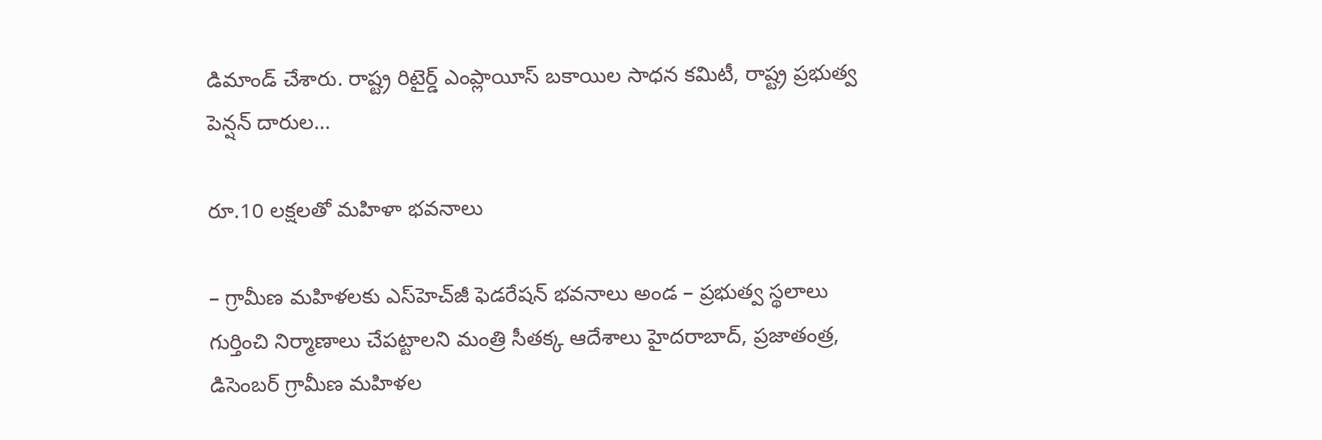డిమాండ్ చేశారు. రాష్ట్ర రిటైర్డ్ ఎంప్లాయీస్ బకాయిల సాధన కమిటీ, రాష్ట్ర ప్రభుత్వ పెన్షన్ దారుల…

రూ.10 లక్షలతో మ‌హిళా భ‌వ‌నాలు

– గ్రామీణ మహిళలకు ఎస్‌హెచ్‌జీ ఫెడరేషన్ భవనాలు అండ – ప్ర‌భుత్వ స్థలాలు గుర్తించి నిర్మాణాలు చేప‌ట్టాల‌ని మంత్రి సీత‌క్క ఆదేశాలు హైద‌రాబాద్, ప్ర‌జాతంత్ర‌, డిసెంబ‌ర్ గ్రామీణ మహిళల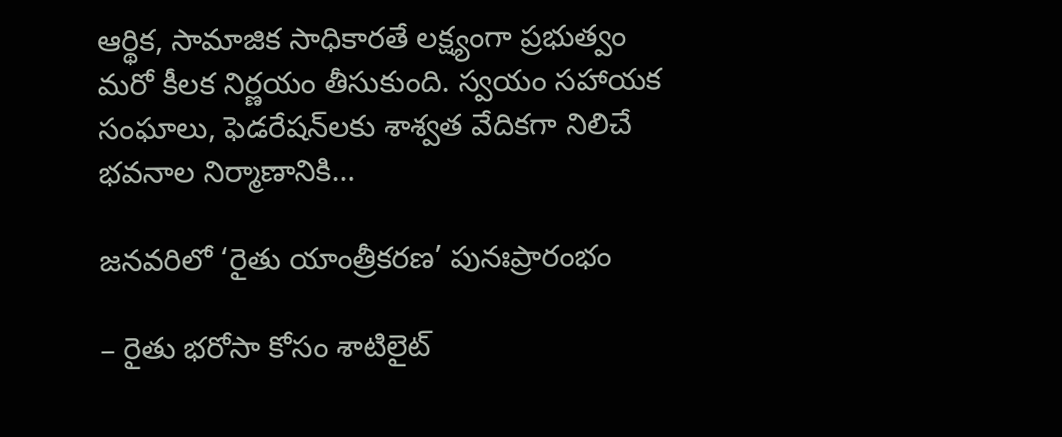ఆర్థిక, సామాజిక సాధికారతే లక్ష్యంగా ప్రభుత్వం మరో కీలక నిర్ణయం తీసుకుంది. స్వయం సహాయక సంఘాలు, ఫెడరేషన్‌లకు శాశ్వత వేదికగా నిలిచే భవనాల నిర్మాణానికి…

జనవరిలో ‘రైతు యాంత్రీకరణ’ పునఃప్రారంభం

– రైతు భరోసా కోసం శాటిలైట్‌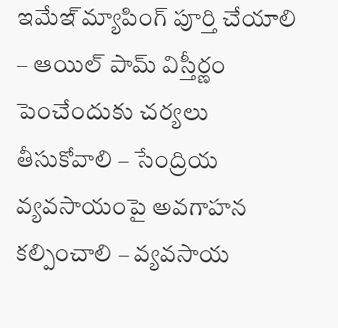ఇమేఇ్‌ మ్యాపింగ్‌ పూర్తి చేయాలి – ఆయిల్‌ పామ్‌ విస్తీర్ణం పెంచేందుకు చర్యలు తీసుకోవాలి – సేంద్రియ వ్యవసాయంపై అవగాహన కల్పించాలి – వ్యవసాయ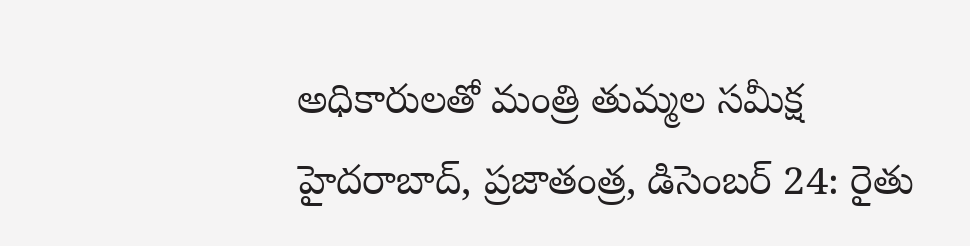అధికారులతో మంత్రి తుమ్మల సమీక్ష హైదరాబాద్‌, ప్రజాతంత్ర, డిసెంబర్‌ 24: రైతు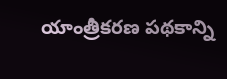యాంత్రీకరణ పథకాన్ని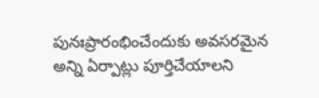పునఃప్రారంభించేందుకు అవసరమైన అన్ని ఏర్పాట్లు పూర్తిచేయాలని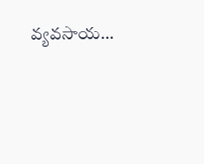వ్యవసాయ…